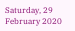Saturday, 29 February 2020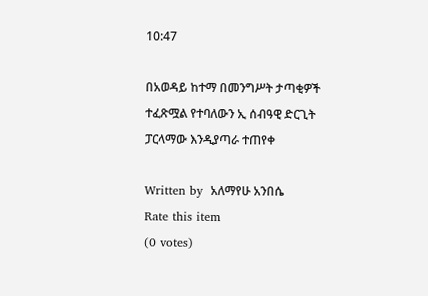10:47

በአወዳይ ከተማ በመንግሥት ታጣቂዎች ተፈጽሟል የተባለውን ኢ ሰብዓዊ ድርጊት ፓርላማው እንዲያጣራ ተጠየቀ

Written by  አለማየሁ አንበሴ
Rate this item
(0 votes)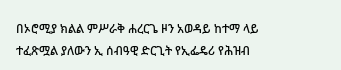በኦሮሚያ ክልል ምሥራቅ ሐረርጌ ዞን አወዳይ ከተማ ላይ ተፈጽሟል ያለውን ኢ ሰብዓዊ ድርጊት የኢፌዴሪ የሕዝብ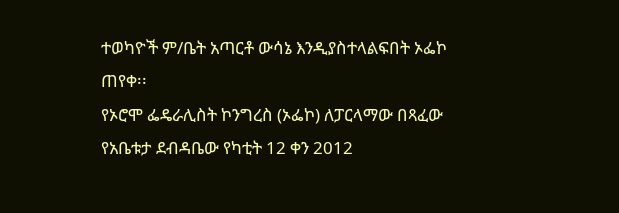ተወካዮች ም/ቤት አጣርቶ ውሳኔ እንዲያስተላልፍበት ኦፌኮ ጠየቀ፡፡
የኦሮሞ ፌዴራሊስት ኮንግረስ (ኦፌኮ) ለፓርላማው በጻፈው የአቤቱታ ደብዳቤው የካቲት 12 ቀን 2012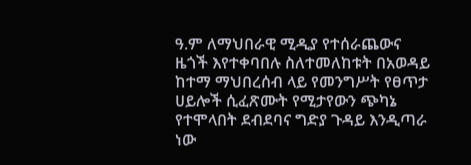ዓ.ም ለማህበራዊ ሚዲያ የተሰራጨውና ዜጎች እየተቀባበሉ ስለተመለከቱት በአወዳይ ከተማ ማህበረሰብ ላይ የመንግሥት የፀጥታ ሀይሎች ሲፈጽሙት የሚታየውን ጭካኔ የተሞላበት ደብደባና ግድያ ጉዳይ እንዲጣራ ነው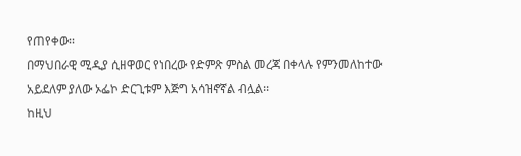የጠየቀው፡፡
በማህበራዊ ሚዲያ ሲዘዋወር የነበረው የድምጽ ምስል መረጃ በቀላሉ የምንመለከተው አይደለም ያለው ኦፌኮ ድርጊቱም እጅግ አሳዝኖኛል ብሏል፡፡
ከዚህ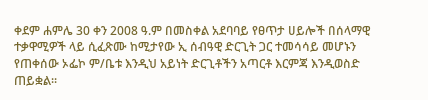ቀደም ሐምሌ 30 ቀን 2008 ዓ.ም በመስቀል አደባባይ የፀጥታ ሀይሎች በሰላማዊ ተቃዋሚዎች ላይ ሲፈጽሙ ከሚታየው ኢ ሰብዓዊ ድርጊት ጋር ተመሳሳይ መሆኑን የጠቀሰው ኦፌኮ ም/ቤቱ እንዲህ አይነት ድርጊቶችን አጣርቶ እርምጃ እንዲወስድ ጠይቋል፡፡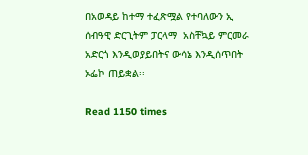በአወዳይ ከተማ ተፈጽሟል የተባለውን ኢ ሰብዓዊ ድርጊትም ፓርላማ  አስቸኳይ ምርመራ አድርጎ እንዲወያይበትና ውሳኔ እንዲሰጥበት ኦፌኮ ጠይቋል፡፡

Read 1150 times